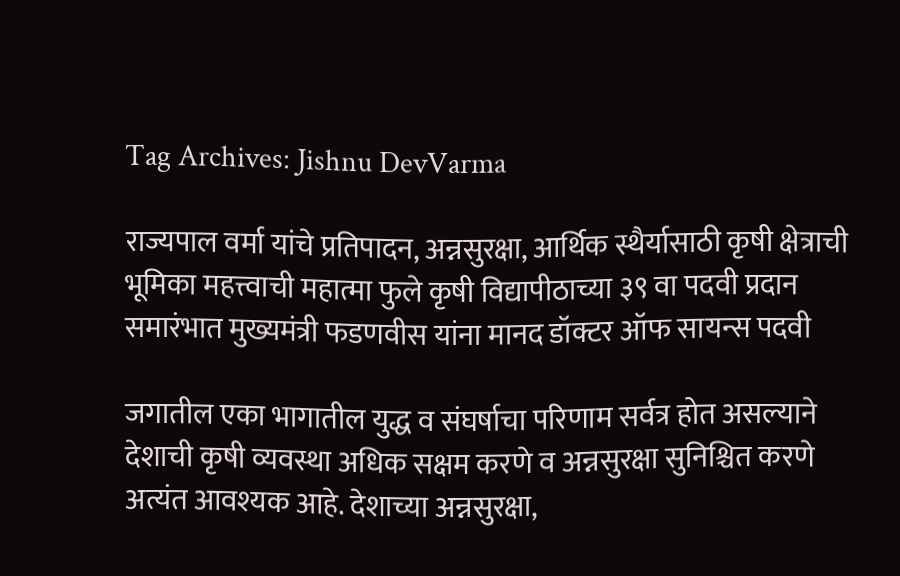Tag Archives: Jishnu DevVarma

राज्यपाल वर्मा यांचे प्रतिपादन, अन्नसुरक्षा, आर्थिक स्थैर्यासाठी कृषी क्षेत्राची भूमिका महत्त्वाची महात्मा फुले कृषी विद्यापीठाच्या ३९ वा पदवी प्रदान समारंभात मुख्यमंत्री फडणवीस यांना मानद डॉक्टर ऑफ सायन्स पदवी

जगातील एका भागातील युद्ध व संघर्षाचा परिणाम सर्वत्र होत असल्याने देशाची कृषी व्यवस्था अधिक सक्षम करणे व अन्नसुरक्षा सुनिश्चित करणे अत्यंत आवश्यक आहे. देशाच्या अन्नसुरक्षा,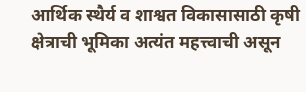आर्थिक स्थैर्य व शाश्वत विकासासाठी कृषी क्षेत्राची भूमिका अत्यंत महत्त्वाची असून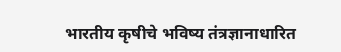भारतीय कृषीचे भविष्य तंत्रज्ञानाधारित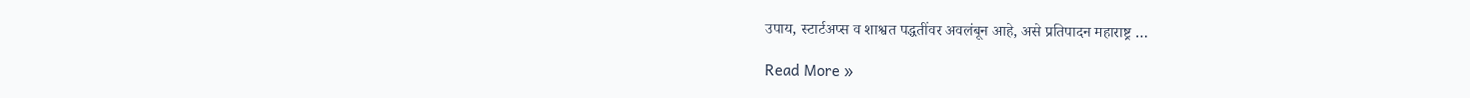उपाय, स्टार्टअप्स व शाश्वत पद्धतींवर अवलंबून आहे, असे प्रतिपादन महाराष्ट्र …

Read More »